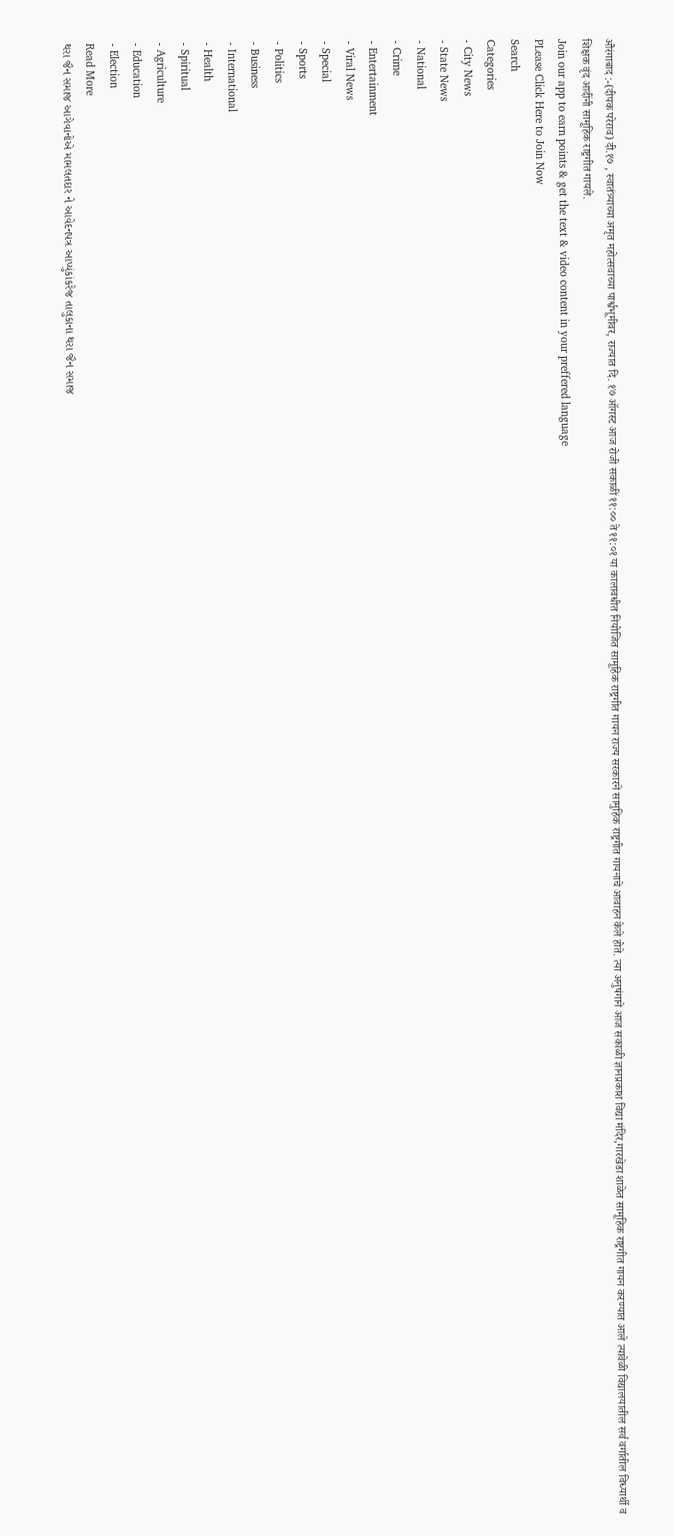औरंगाबाद :-(दीपक परेराव) दी.१७ , स्वातंत्र्याच्या अमृत महोत्सवाच्या पार्श्वभूमीवर, राज्यात दि. १७ ऑगस्ट आज रोजी सकाळी ११:०० ते ११:०१ या कालावधीत नियोजित सामूहिक राष्ट्रगीत गायन राज्य सरकारने सामुहिक राष्ट्रगीत गायनाचे आवाहन केले होते. त्या अनुषंगाने आज सकाळी ज्ञानप्रकाश विद्या मंदिर,गारखेडा शाळेत सामूहिक राष्ट्रगीत गायन करण्यात आले त्यावेळी विद्यालयातील सर्व वर्गातील विध्यार्थी व शिक्षक वृंद आदींनी सामूहिक राष्ट्रगीत गायले.
Join our app to earn points & get the text & video content in your preffered language
PLease Click Here to Join Now
Search
Categories
- City News
- State News
- National
- Crime
- Entertainment
- Viral News
- Special
- Sports
- Politics
- Business
- International
- Health
- Spiritual
- Agriculture
- Education
- Election
Read More
થરા જૈન સમાજ આગેવાનોએ મામલતદાર ને આવેદનપત્ર આપ્યુંકાંકરેજ તાલુકાના થરા જૈન સમાજ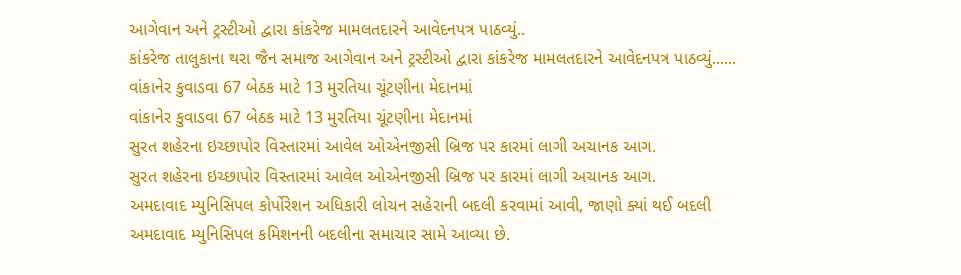આગેવાન અને ટ્રસ્ટીઓ દ્વારા કાંકરેજ મામલતદારને આવેદનપત્ર પાઠવ્યું..
કાંકરેજ તાલુકાના થરા જૈન સમાજ આગેવાન અને ટ્રસ્ટીઓ દ્વારા કાંકરેજ મામલતદારને આવેદનપત્ર પાઠવ્યું......
વાંકાનેર કુવાડવા 67 બેઠક માટે 13 મુરતિયા ચૂંટણીના મેદાનમાં
વાંકાનેર કુવાડવા 67 બેઠક માટે 13 મુરતિયા ચૂંટણીના મેદાનમાં
સુરત શહેરના ઇચ્છાપોર વિસ્તારમાં આવેલ ઓએનજીસી બ્રિજ પર કારમાં લાગી અચાનક આગ.
સુરત શહેરના ઇચ્છાપોર વિસ્તારમાં આવેલ ઓએનજીસી બ્રિજ પર કારમાં લાગી અચાનક આગ.
અમદાવાદ મ્યુનિસિપલ કોર્પોરેશન અધિકારી લોચન સહેરાની બદલી કરવામાં આવી, જાણો ક્યાં થઈ બદલી
અમદાવાદ મ્યુનિસિપલ કમિશનની બદલીના સમાચાર સામે આવ્યા છે.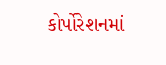કોર્પોરેશનમાં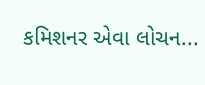કમિશનર એવા લોચન...